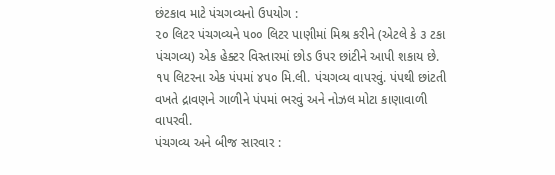છંટકાવ માટે પંચગવ્યનો ઉપયોગ :
૨૦ લિટર પંચગવ્યને ૫૦૦ લિટર પાણીમાં મિશ્ર કરીને (એટલે કે ૩ ટકા પંચગવ્ય) એક હેક્ટર વિસ્તારમાં છોડ ઉપર છાંટીને આપી શકાય છે. ૧૫ લિટરના એક પંપમાં ૪૫૦ મિ.લી. પંચગવ્ય વાપરવું. પંપથી છાંટતી વખતે દ્રાવણને ગાળીને પંપમાં ભરવું અને નોઝલ મોટા કાણાવાળી વાપરવી.
પંચગવ્ય અને બીજ સારવાર :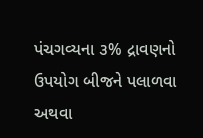પંચગવ્યના ૩% દ્રાવણનો ઉપયોગ બીજને પલાળવા અથવા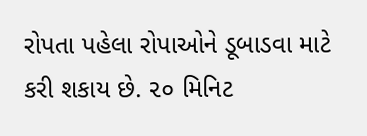રોપતા પહેલા રોપાઓને ડૂબાડવા માટે કરી શકાય છે. ૨૦ મિનિટ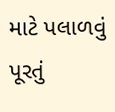માટે પલાળવું પૂરતું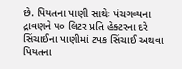છે. પિયતના પાણી સાથેઃ પંચગવ્યના દ્રાવણને ૫૦ લિટર પ્રતિ હેક્ટરના દરે સિંચાઈના પાણીમાં ટપક સિંચાઈ અથવા પિયતના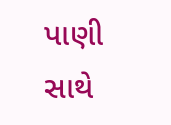પાણી સાથે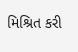મિશ્રિત કરી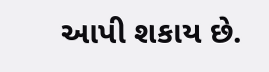આપી શકાય છે.